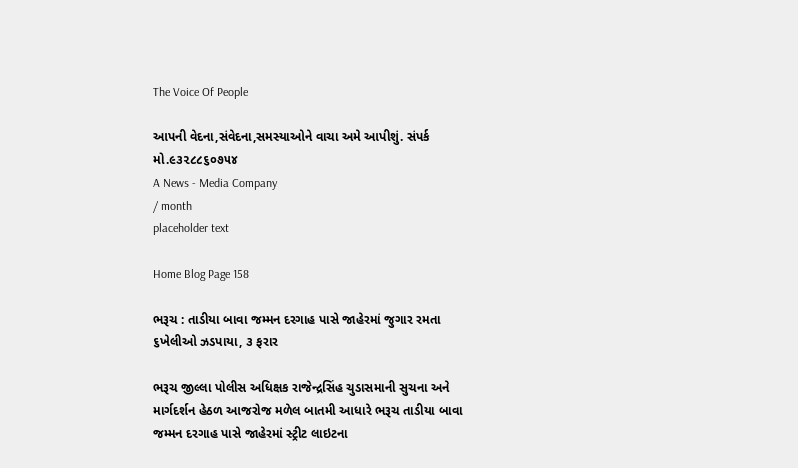The Voice Of People

આપની વેદના,સંવેદના,સમસ્યાઓને વાચા અમે આપીશું. સંપર્ક મો.૯૩૨૮૮૬૦૭૫૪
A News - Media Company
/ month
placeholder text

Home Blog Page 158

ભરૂચ : તાડીયા બાવા જમ્મન દરગાહ પાસે જાહેરમાં જુગાર રમતા ૬ખેલીઓ ઝડપાયા, ૩ ફરાર

ભરૂચ જીલ્લા પોલીસ અધિક્ષક રાજેન્દ્રસિંહ ચુડાસમાની સુચના અને માર્ગદર્શન હેઠળ આજરોજ મળેલ બાતમી આધારે ભરૂચ તાડીયા બાવા જમ્મન દરગાહ પાસે જાહેરમાં સ્ટ્રીટ લાઇટના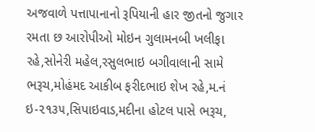અજવાળે પત્તાપાનાનો રૂપિયાની હાર જીતનો જુગાર રમતા છ આરોપીઓ મોઇન ગુલામનબી ખલીફા રહે,સોનેરી મહેલ,રસુલભાઇ બગીવાલાની સામે ભરૂચ,મોહંમદ આકીબ ફરીદભાઇ શેખ રહે,મ.નં ઇ-૨૧૩૫,સિપાઇવાડ,મદીના હોટલ પાસે ભરૂચ,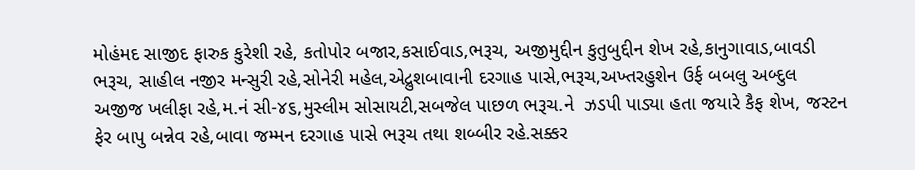મોહંમદ સાજીદ ફારુક કુરેશી રહે, કતોપોર બજાર,કસાઈવાડ,ભરૂચ, અજીમુદ્દીન કુતુબુદ્દીન શેખ રહે,કાનુગાવાડ,બાવડી ભરૂચ, સાહીલ નજીર મન્સુરી રહે,સોનેરી મહેલ,એદ્રુશબાવાની દરગાહ પાસે,ભરૂચ,અખ્તરહુશેન ઉર્ફ બબલુ અબ્દુલ અજીજ ખલીફા રહે,મ.નં સી-૪૬,મુસ્લીમ સોસાયટી,સબજેલ પાછળ ભરૂચ.ને  ઝડપી પાડ્યા હતા જયારે કૈફ શેખ, જસ્ટન ફેર બાપુ બન્નેવ રહે,બાવા જમ્મન દરગાહ પાસે ભરૂચ તથા શબ્બીર રહે.સક્કર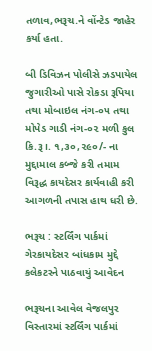તળાવ,ભરૂચ.ને વોંન્ટેડ જાહેર કર્યા હતા.

બી ડિવિઝન પોલીસે ઝડપાયેલ જુગારીઓ પાસે રોકડા રૂપિયા તથા મોબાઇલ નંગ-૦૫ તથા મોપેડ ગાડી નંગ-૦૨ મળી કુલ કિ.રૂ।. ૧,૩૦,૨૯૦/- ના મુદ્દામાલ કબ્જે કરી તમામ વિરૂદ્ધ કાયદેસર કાર્યવાહી કરી આગળની તપાસ હાથ ધરી છે.

ભરૂચ : સ્ટર્લિંગ પાર્કમાં ગેરકાયદેસર બાંધકામ મુદ્દે કલેકટરને પાઠવાયું આવેદન

ભરૂચના આવેલ વેજલપુર વિસ્તારમાં સ્ટર્લિંગ પાર્કમાં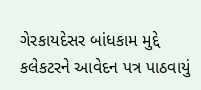ગેરકાયદેસર બાંધકામ મુદ્દે કલેકટરને આવેદન પત્ર પાઠવાયું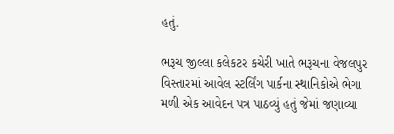હતું.

ભરૂચ જીલ્લા કલેકટર કચેરી ખાતે ભરૂચના વેજલપુર વિસ્તારમાં આવેલ સ્ટર્લિંગ પાર્કના સ્થાનિકોએ ભેગા મળી એક આવેદન પત્ર પાઠવ્યું હતું જેમાં જણાવ્યા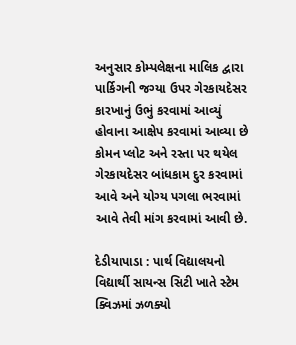અનુસાર કોમ્પલેક્ષના માલિક દ્વારા પાર્કિગની જગ્યા ઉપર ગેરકાયદેસર કારખાનું ઉભું કરવામાં આવ્યું હોવાના આક્ષેપ કરવામાં આવ્યા છે કોમન પ્લોટ અને રસ્તા પર થયેલ ગેરકાયદેસર બાંધકામ દુર કરવામાં આવે અને યોગ્ય પગલા ભરવામાં આવે તેવી માંગ કરવામાં આવી છે.

દેડીયાપાડા : પાર્થ વિદ્યાલયનો વિદ્યાર્થી સાયન્સ સિટી ખાતે સ્ટેમ ક્વિઝમાં ઝળક્યો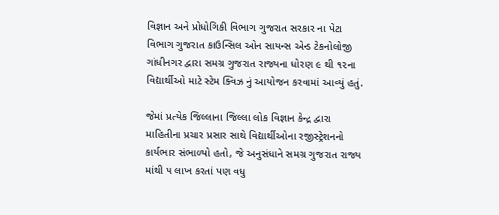વિજ્ઞાન અને પ્રોધોગિકી વિભાગ ગુજરાત સરકાર ના પેટા વિભાગ ગુજરાત કાઉન્સિલ ઓન સાયન્સ એન્ડ ટેકનોલોજી ગાંધીનગર દ્વારા સમગ્ર ગુજરાત રાજ્યના ધોરણ ૯ થી ૧૨ના વિદ્યાર્થીઓ માટે સ્ટેમ ક્વિઝ નું આયોજન કરવામાં આવ્યું હતું.

જેમાં પ્રત્યેક જિલ્લાના જિલ્લા લોક વિજ્ઞાન કેન્દ્ર દ્વારા માહિતીના પ્રચાર પ્રસાર સાથે વિદ્યાર્થીઓના રજીસ્ટ્રેશનનો કાર્યભાર સંભાળ્યો હતો, જે અનુસંધાને સમગ્ર ગુજરાત રાજ્ય માંથી ૫ લાખ કરતાં પણ વધુ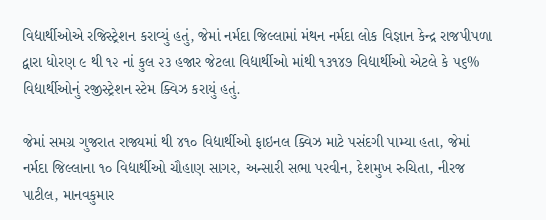વિદ્યાર્થીઓએ રજિસ્ટ્રેશન કરાવ્યું હતું, જેમાં નર્મદા જિલ્લામાં મંથન નર્મદા લોક વિજ્ઞાન કેન્દ્ર રાજપીપળા દ્વારા ધોરણ ૯ થી ૧૨ નાં કુલ ૨૩ હજાર જેટલા વિદ્યાર્થીઓ માંથી ૧૩૧૪૭ વિદ્યાર્થીઓ એટલે કે ૫૬% વિદ્યાર્થીઓનું રજીસ્ટ્રેશન સ્ટેમ ક્વિઝ કરાયું હતું.

જેમાં સમગ્ર ગુજરાત રાજ્યમાં થી ૪૧૦ વિદ્યાર્થીઓ ફાઇનલ ક્વિઝ માટે પસંદગી પામ્યા હતા, જેમાં નર્મદા જિલ્લાના ૧૦ વિદ્યાર્થીઓ ચૌહાણ સાગર, અન્સારી સભા પરવીન, દેશમુખ રુચિતા, નીરજ પાટીલ, માનવકુમાર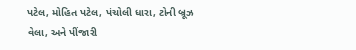પટેલ, મોહિત પટેલ, પંચોલી ધારા, ટોની બ્રૂઝ વેલા, અને પીંજારી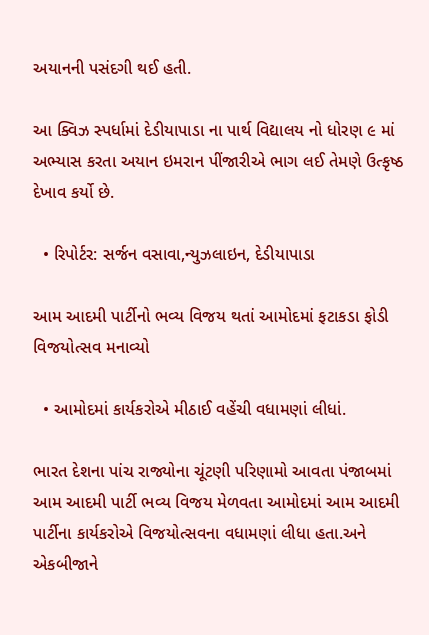અયાનની પસંદગી થઈ હતી.

આ ક્વિઝ સ્પર્ધામાં દેડીયાપાડા ના પાર્થ વિદ્યાલય નો ધોરણ ૯ માં અભ્યાસ કરતા અયાન ઇમરાન પીંજારીએ ભાગ લઈ તેમણે ઉત્કૃષ્ઠ દેખાવ કર્યો છે.

  • રિપોર્ટર: સર્જન વસાવા,ન્યુઝલાઇન, દેડીયાપાડા

આમ આદમી પાર્ટીનો ભવ્ય વિજય થતાં આમોદમાં ફટાકડા ફોડી વિજયોત્સવ મનાવ્યો

  • આમોદમાં કાર્યકરોએ મીઠાઈ વહેંચી વધામણાં લીધાં.

ભારત દેશના પાંચ રાજ્યોના ચૂંટણી પરિણામો આવતા પંજાબમાં આમ આદમી પાર્ટી ભવ્ય વિજય મેળવતા આમોદમાં આમ આદમી પાર્ટીના કાર્યકરોએ વિજયોત્સવના વધામણાં લીધા હતા.અને એકબીજાને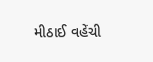મીઠાઈ વહેંચી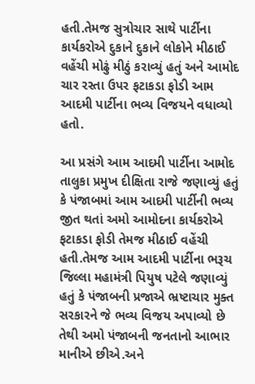હતી.તેમજ સુત્રોચાર સાથે પાર્ટીના કાર્યકરોએ દુકાને દુકાને લોકોને મીઠાઈ વહેંચી મોઢું મીઠું કરાવ્યું હતું અને આમોદ ચાર રસ્તા ઉપર ફટાકડા ફોડી આમ આદમી પાર્ટીના ભવ્ય વિજયને વધાવ્યો હતો.

આ પ્રસંગે આમ આદમી પાર્ટીના આમોદ તાલુકા પ્રમુખ દીક્ષિતા રાજે જણાવ્યું હતું કે પંજાબમાં આમ આદમી પાર્ટીની ભવ્ય જીત થતાં અમો આમોદના કાર્યકરોએ ફટાકડા ફોડી તેમજ મીઠાઈ વહેંચી હતી.તેમજ આમ આદમી પાર્ટીના ભરૂચ જિલ્લા મહામંત્રી પિયુષ પટેલે જણાવ્યું હતું કે પંજાબની પ્રજાએ ભ્રષ્ટાચાર મુક્ત સરકારને જે ભવ્ય વિજય અપાવ્યો છે તેથી અમો પંજાબની જનતાનો આભાર માનીએ છીએ.અને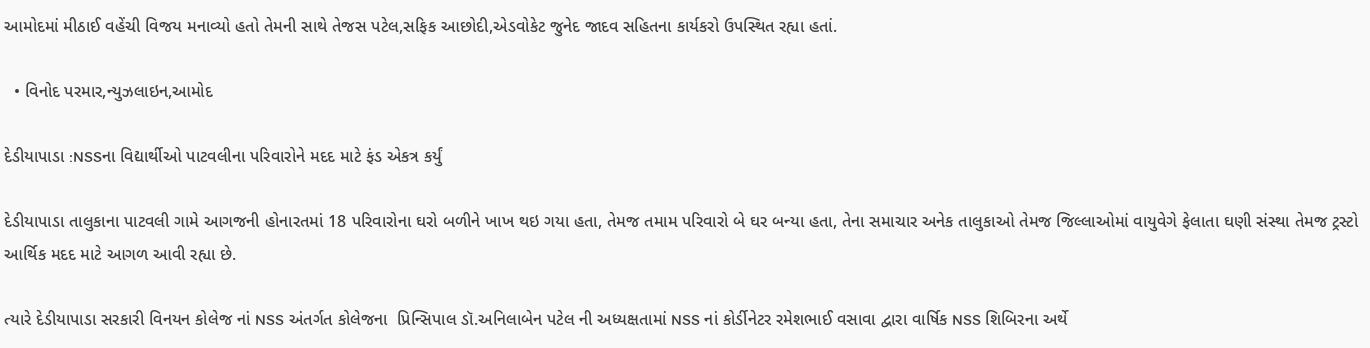આમોદમાં મીઠાઈ વહેંચી વિજય મનાવ્યો હતો તેમની સાથે તેજસ પટેલ,સફિક આછોદી,એડવોકેટ જુનેદ જાદવ સહિતના કાર્યકરો ઉપસ્થિત રહ્યા હતાં.

  • વિનોદ પરમાર,ન્યુઝલાઇન,આમોદ

દેડીયાપાડા :NSSના વિદ્યાર્થીઓ પાટવલીના પરિવારોને મદદ માટે ફંડ એકત્ર કર્યું

દેડીયાપાડા તાલુકાના પાટવલી ગામે આગજની હોનારતમાં 18 પરિવારોના ઘરો બળીને ખાખ થઇ ગયા હતા, તેમજ તમામ પરિવારો બે ઘર બન્યા હતા, તેના સમાચાર અનેક તાલુકાઓ તેમજ જિલ્લાઓમાં વાયુવેગે ફેલાતા ઘણી સંસ્થા તેમજ ટ્રસ્ટો આર્થિક મદદ માટે આગળ આવી રહ્યા છે.

ત્યારે દેડીયાપાડા સરકારી વિનયન કોલેજ નાં NSS અંતર્ગત કોલેજના  પ્રિન્સિપાલ ડૉ.અનિલાબેન પટેલ ની અધ્યક્ષતામાં NSS નાં કોર્ડીનેટર રમેશભાઈ વસાવા દ્વારા વાર્ષિક NSS શિબિરના અર્થે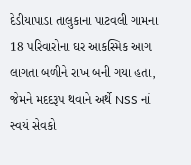દેડીયાપાડા તાલુકાના પાટવલી ગામના 18 પરિવારોના ઘર આકસ્મિક આગ લાગતા બળીને રાખ બની ગયા હતા, જેમને મદદરૂપ થવાને અર્થે NSS નાં સ્વયં સેવકો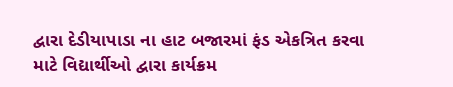દ્વારા દેડીયાપાડા ના હાટ બજારમાં ફંડ એકત્રિત કરવા માટે વિદ્યાર્થીઓ દ્વારા કાર્યક્રમ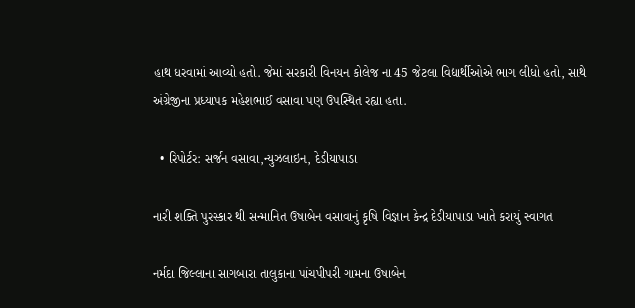હાથ ધરવામાં આવ્યો હતો. જેમાં સરકારી વિનયન કોલેજ ના 45 જેટલા વિદ્યાર્થીઓએ ભાગ લીધો હતો, સાથે અંગ્રેજીના પ્રધ્યાપક મહેશભાઈ વસાવા પણ ઉપસ્થિત રહ્યા હતા.

  • રિપોર્ટર: સર્જન વસાવા,ન્યુઝલાઇન, દેડીયાપાડા

નારી શક્તિ પુરસ્કાર થી સન્માનિત ઉષાબેન વસાવાનું કૃષિ વિજ્ઞાન કેન્દ્ર દેડીયાપાડા ખાતે કરાયું સ્વાગત

નર્મદા જિલ્લાના સાગબારા તાલુકાના પાંચપીપરી ગામના ઉષાબેન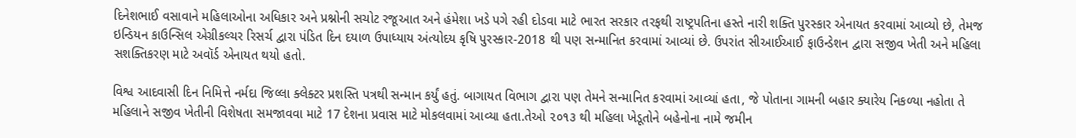દિનેશભાઈ વસાવાને મહિલાઓના અધિકાર અને પ્રશ્નોની સચોટ રજૂઆત અને હંમેશા ખડે પગે રહી દોડવા માટે ભારત સરકાર તરફથી રાષ્ટ્રપતિના હસ્તે નારી શક્તિ પુરસ્કાર એનાયત કરવામાં આવ્યો છે, તેમજ ઇન્ડિયન કાઉન્સિલ એગ્રીકલ્ચર રિસર્ચ દ્વારા પંડિત દિન દયાળ ઉપાધ્યાય અંત્યોદય કૃષિ પુરસ્કાર-2018 થી પણ સન્માનિત કરવામાં આવ્યાં છે. ઉપરાંત સીઆઈઆઈ ફાઉન્ડેશન દ્વારા સજીવ ખેતી અને મહિલા સશક્તિકરણ માટે અવૉર્ડ એનાયત થયો હતો.

વિશ્વ આદવાસી દિન નિમિત્તે નર્મદા જિલ્લા ક્લેક્ટર પ્રશસ્તિ પત્રથી સન્માન કર્યું હતું. બાગાયત વિભાગ દ્વારા પણ તેમને સન્માનિત કરવામાં આવ્યાં હતા, જે પોતાના ગામની બહાર ક્યારેય નિકળ્યા નહોતા તે મહિલાને સજીવ ખેતીની વિશેષતા સમજાવવા માટે 17 દેશના પ્રવાસ માટે મોકલવામાં આવ્યા હતા.તેઓ ૨૦૧૩ થી મહિલા ખેડૂતોને બહેનોના નામે જમીન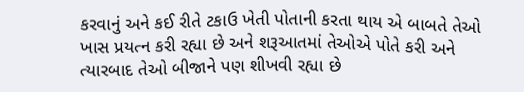કરવાનું અને કઈ રીતે ટકાઉ ખેતી પોતાની કરતા થાય એ બાબતે તેઓ ખાસ પ્રયત્ન કરી રહ્યા છે અને શરૂઆતમાં તેઓએ પોતે કરી અને ત્યારબાદ તેઓ બીજાને પણ શીખવી રહ્યા છે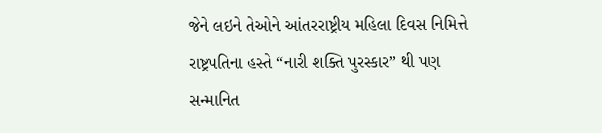જેને લઇને તેઓને આંતરરાષ્ટ્રીય મહિલા દિવસ નિમિત્તે રાષ્ટ્રપતિના હસ્તે “નારી શક્તિ પુરસ્કાર” થી પણ સન્માનિત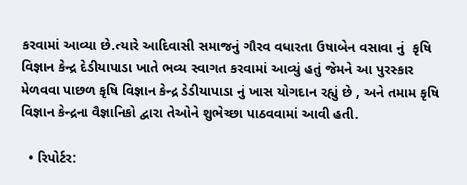કરવામાં આવ્યા છે.ત્યારે આદિવાસી સમાજનું ગૌરવ વધારતા ઉષાબેન વસાવા નું  કૃષિ વિજ્ઞાન કેન્દ્ર દેડીયાપાડા ખાતે ભવ્ય સ્વાગત કરવામાં આવ્યું હતું જેમને આ પુરસ્કાર મેળવવા પાછળ કૃષિ વિજ્ઞાન કેન્દ્ર ડેડીયાપાડા નું ખાસ યોગદાન રહ્યું છે , અને તમામ કૃષિ વિજ્ઞાન કેન્દ્રના વૈજ્ઞાનિકો દ્વારા તેઓને શુભેચ્છા પાઠવવામાં આવી હતી.

  • રિપોર્ટર: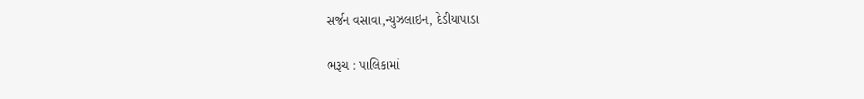સર્જન વસાવા,ન્યુઝલાઇન, દેડીયાપાડા

ભરૂચ : પાલિકામાં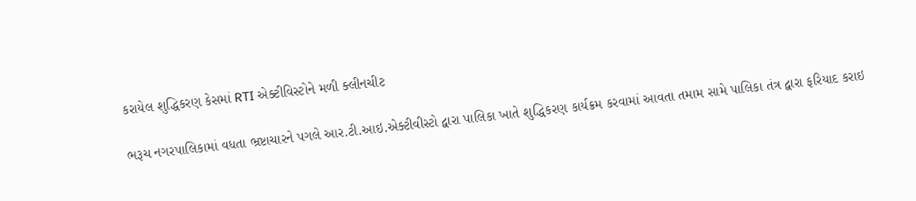કરાયેલ શુદ્ધિકરણ કેસમાં RTI એક્ટીવિસ્ટોને મળી ક્લીનચીટ

ભરૂચ નગરપાલિકામાં વધતા ભ્રષ્ટાચારને પગલે આર.ટી.આઇ.એક્ટીવીસ્ટો દ્વારા પાલિકા ખાતે શુદ્ધિકરણ કાર્યક્રમ કરવામાં આવતા તમામ સામે પાલિકા તંત્ર દ્વારા ફરિયાદ કરાઇ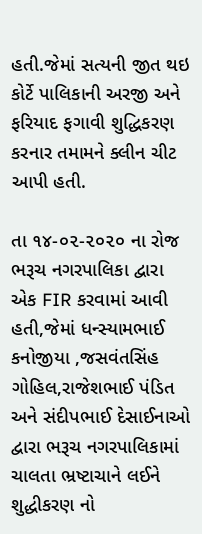હતી.જેમાં સત્યની જીત થઇ કોર્ટે પાલિકાની અરજી અને ફરિયાદ ફગાવી શુદ્ધિકરણ કરનાર તમામને ક્લીન ચીટ આપી હતી.

તા ૧૪-૦૨-૨૦૨૦ ના રોજ ભરૂચ નગરપાલિકા દ્વારા એક FIR કરવામાં આવી હતી,જેમાં ધન્સ્યામભાઈ કનોજીયા ,જસવંતસિંહ ગોહિલ,રાજેશભાઈ પંડિત અને સંદીપભાઈ દેસાઈનાઓ દ્વારા ભરૂચ નગરપાલિકામાં ચાલતા ભ્રષ્ટાચાને લઈને શુદ્ધીકરણ નો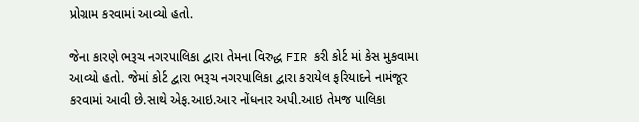પ્રોગ્રામ કરવામાં આવ્યો હતો.

જેના કારણે ભરૂચ નગરપાલિકા દ્વારા તેમના વિરુદ્ધ FIR કરી કોર્ટ માં કેસ મુકવામા આવ્યો હતો. જેમાં કોર્ટ દ્વારા ભરૂચ નગરપાલિકા દ્વારા કરાયેલ ફરિયાદને નામંજૂર કરવામાં આવી છે.સાથે એફ.આઇ.આર નોંધનાર અપી.આઇ તેમજ પાલિકા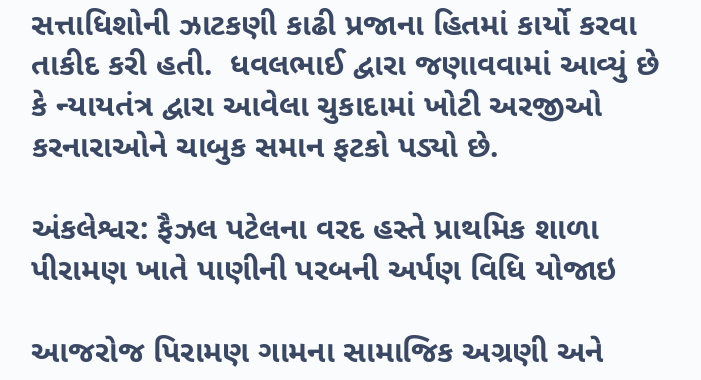સત્તાધિશોની ઝાટકણી કાઢી પ્રજાના હિતમાં કાર્યો કરવા તાકીદ કરી હતી.  ધવલભાઈ દ્વારા જણાવવામાં આવ્યું છે કે ન્યાયતંત્ર દ્વારા આવેલા ચુકાદામાં ખોટી અરજીઓ કરનારાઓને ચાબુક સમાન ફટકો પડ્યો છે.

અંકલેશ્વર: ફૈઝલ પટેલના વરદ હસ્તે પ્રાથમિક શાળા પીરામણ ખાતે પાણીની પરબની અર્પણ વિધિ યોજાઇ

આજરોજ પિરામણ ગામના સામાજિક અગ્રણી અને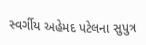સ્વર્ગીય અહેમદ પટેલના સુપુત્ર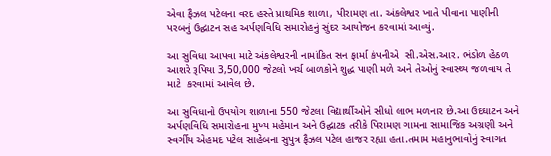એવા ફૈઝલ પટેલના વરદ હસ્તે પ્રાથમિક શાળા, પીરામણ તા. અંકલેશ્વર ખાતે પીવાના પાણીની પરબનું ઉદ્ઘાટન સહ અર્પણવિધિ સમારોહનું સુંદર આયોજન કરવામાં આવ્યું.

આ સુવિધા આપવા માટે અંકલેશ્વરની નામાંકિત સન ફાર્મા કંપનીએ  સી.એસ.આર. ભંડોળ હેઠળ આશરે રૂપિયા 3,50,000 જેટલો ખર્ચ બાળકોને શુદ્ધ પાણી મળે અને તેઓનું સ્વાસ્થ્ય જળવાય તે માટે  કરવામાં આવેલ છે.

આ સુવિધાનો ઉપયોગ શાળાના 550 જેટલા વિદ્યાર્થીઓને સીધો લાભ મળનાર છે.આ ઉદઘાટન અને અર્પણવિધિ સમારોહના મુખ્ય મહેમાન અને ઉદ્ઘાટક તરીકે પિરામણ ગામના સામાજિક અગ્રણી અને સ્વર્ગીય એહમદ પટેલ સાહેબના સુપુત્ર ફૈઝલ પટેલ હાજર રહ્યા હતા.તમામ મહાનુભાવોનું સ્વાગત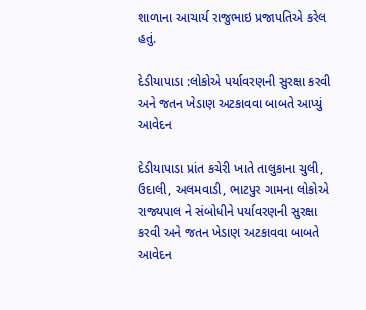શાળાના આચાર્ય રાજુભાઇ પ્રજાપતિએ કરેલ હતું.

દેડીયાપાડા :લોકોએ પર્યાવરણની સુરક્ષા કરવી અને જતન ખેડાણ અટકાવવા બાબતે આપ્યું આવેદન

દેડીયાપાડા પ્રાંત કચેરી ખાતે તાલુકાના ચુલી, ઉદાલી, અલમવાડી, ભાટપુર ગામના લોકોએ રાજ્યપાલ ને સંબોધીને પર્યાવરણની સુરક્ષા કરવી અને જતન ખેડાણ અટકાવવા બાબતે આવેદન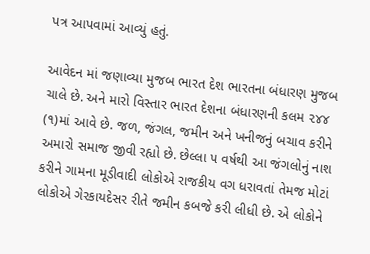પત્ર આપવામાં આવ્યું હતું.

આવેદન માં જણાવ્યા મુજબ ભારત દેશ ભારતના બંધારણ મુજબ ચાલે છે. અને મારો વિસ્તાર ભારત દેશના બંધારણની કલમ ૨૪૪ (૧)માં આવે છે. જળ, જંગલ, જમીન અને ખનીજનું બચાવ કરીને અમારો સમાજ જીવી રહ્યો છે. છેલ્લા ૫ વર્ષથી આ જંગલોનું નાશ કરીને ગામના મૂડીવાદી લોકોએ રાજકીય વગ ધરાવતાં તેમજ મોટાં લોકોએ ગેરકાયદેસર રીતે જમીન કબજે કરી લીધી છે. એ લોકોને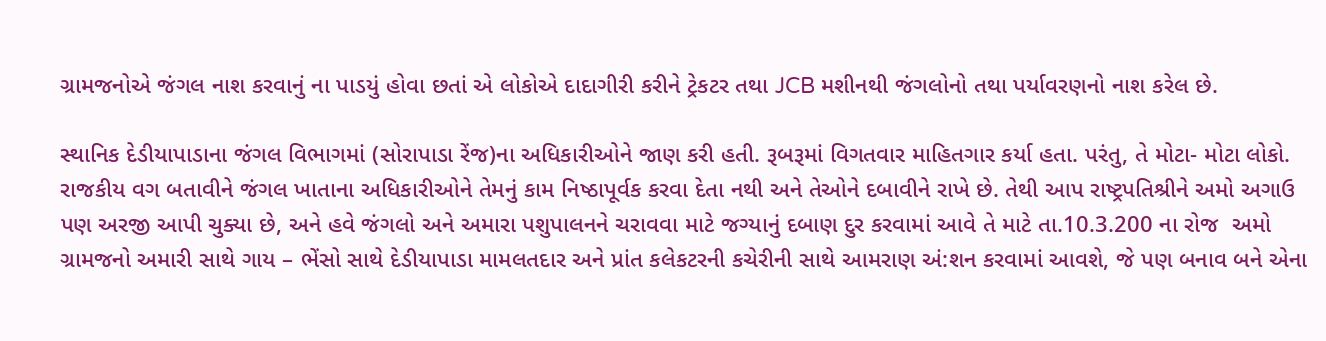ગ્રામજનોએ જંગલ નાશ કરવાનું ના પાડયું હોવા છતાં એ લોકોએ દાદાગીરી કરીને ટ્રેકટર તથા JCB મશીનથી જંગલોનો તથા પર્યાવરણનો નાશ કરેલ છે.

સ્થાનિક દેડીયાપાડાના જંગલ વિભાગમાં (સોરાપાડા રેંજ)ના અધિકારીઓને જાણ કરી હતી. રૂબરૂમાં વિગતવાર માહિતગાર કર્યા હતા. પરંતુ, તે મોટા- મોટા લોકો. રાજકીય વગ બતાવીને જંગલ ખાતાના અધિકારીઓને તેમનું કામ નિષ્ઠાપૂર્વક કરવા દેતા નથી અને તેઓને દબાવીને રાખે છે. તેથી આપ રાષ્ટ્રપતિશ્રીને અમો અગાઉ પણ અરજી આપી ચુક્યા છે, અને હવે જંગલો અને અમારા પશુપાલનને ચરાવવા માટે જગ્યાનું દબાણ દુર કરવામાં આવે તે માટે તા.10.3.200 ના રોજ  અમો ગ્રામજનો અમારી સાથે ગાય – ભેંસો સાથે દેડીયાપાડા મામલતદાર અને પ્રાંત કલેકટરની કચેરીની સાથે આમરાણ અં:શન કરવામાં આવશે, જે પણ બનાવ બને એના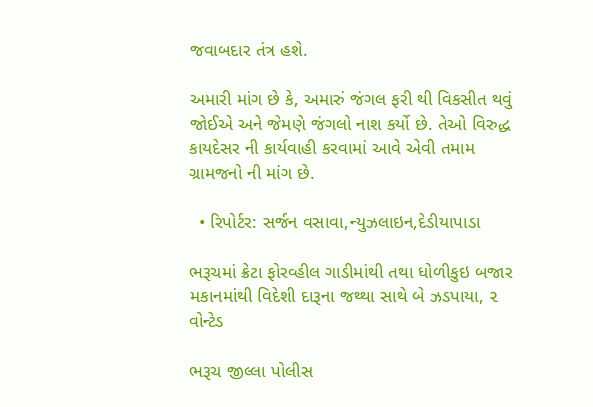જવાબદાર તંત્ર હશે.

અમારી માંગ છે કે, અમારું જંગલ ફરી થી વિકસીત થવું જોઈએ અને જેમણે જંગલો નાશ કર્યો છે. તેઓ વિરુદ્ધ કાયદેસર ની કાર્યવાહી કરવામાં આવે એવી તમામ ગ્રામજનો ની માંગ છે.

  • રિપોર્ટર: સર્જન વસાવા,ન્યુઝલાઇન,દેડીયાપાડા

ભરૂચમાં ક્રેટા ફોરવ્હીલ ગાડીમાંથી તથા ધોળીકુઇ બજાર મકાનમાંથી વિદેશી દારૂના જથ્થા સાથે બે ઝડપાયા, ૨ વોન્ટેડ

ભરૂચ જીલ્લા પોલીસ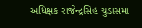અધિક્ષક રાજેન્દ્રસિહ ચુડાસમા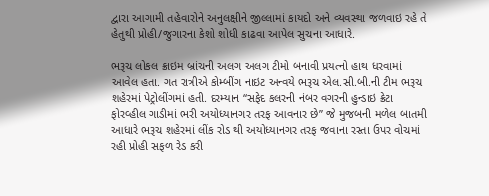દ્વારા આગામી તહેવારોને અનુલક્ષીને જીલ્લામાં કાયદો અને વ્યવસ્થા જળવાઇ રહે તે હેતુથી પ્રોહી/જુગારના કેશો શોધી કાઢવા આપેલ સુચના આધારે.

ભરૂચ લોકલ ક્રાઇમ બ્રાંચની અલગ અલગ ટીમો બનાવી પ્રયત્નો હાથ ધરવામાં આવેલ હતા. ગત રાત્રીએ કોમ્બીંગ નાઇટ અન્વયે ભરૂચ એલ.સી.બી.ની ટીમ ભરૂચ શહેરમાં પેટ્રોલીંગમાં હતી. દરમ્યાન “સફેદ કલરની નંબર વગરની હુન્ડાઇ ક્રેટા ફોરવ્હીલ ગાડીમાં ભરી અયોધ્યાનગર તરફ આવનાર છે” જે મુજબની મળેલ બાતમી આધારે ભરૂચ શહેરમાં લીંક રોડ થી અયોધ્યાનગર તરફ જવાના રસ્તા ઉપર વોચમાં રહી પ્રોહી સફળ રેડ કરી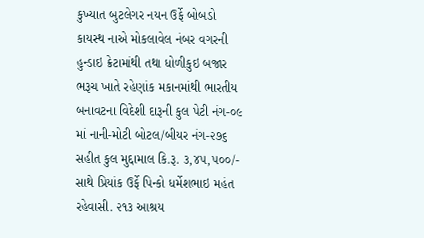કુખ્યાત બુટલેગર નયન ઉર્ફે બોબડો કાયસ્થ નાએ મોકલાવેલ નંબર વગરની હુન્ડાઇ ક્રેટામાંથી તથા ધોળીકુઇ બજાર ભરૂચ ખાતે રહેણાંક મકાનમાંથી ભારતીય બનાવટના વિદેશી દારૂની કુલ પેટી નંગ-૦૯ માં નાની-મોટી બોટલ/બીયર નંગ-૨૭૬ સહીત કુલ મુદ્દામાલ કિ.રૂ. ૩,૪૫,૫૦૦/- સાથે પ્રિયાંક ઉર્ફે પિન્કો ધર્મેશભાઇ મહંત રહેવાસી. ૨૧૩ આશ્રય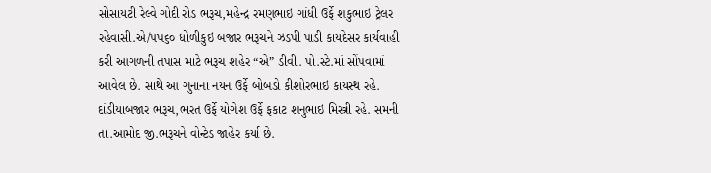સોસાયટી રેલ્વે ગોદી રોડ ભરૂચ,મહેન્દ્ર રમણભાઇ ગાંધી ઉર્ફે શકુભાઇ ટ્રેલર રહેવાસી.એ/૫પ૬૦ ધોળીકુઇ બજાર ભરૂચને ઝડપી પાડી કાયદેસર કાર્યવાહી કરી આગળની તપાસ માટે ભરૂચ શહેર “એ” ડીવી. પો.સ્ટે.માં સોંપવામાં આવેલ છે. સાથે આ ગુનાના નયન ઉર્ફે બોબડો કીશોરભાઇ કાયસ્થ રહે. દાંડીયાબજાર ભરૂચ,ભરત ઉર્ફે યોગેશ ઉર્ફે ફકાટ શનુભાઇ મિસ્ત્રી રહે. સમની તા.આમોદ જી.ભરૂચને વોન્ટેડ જાહેર કર્યા છે.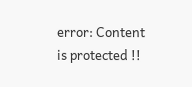error: Content is protected !!